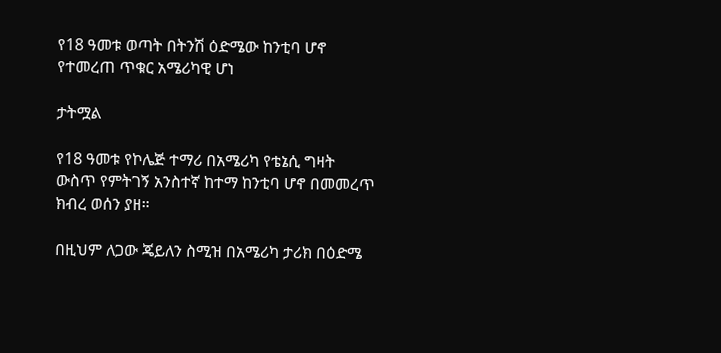የ18 ዓመቱ ወጣት በትንሽ ዕድሜው ከንቲባ ሆኖ የተመረጠ ጥቁር አሜሪካዊ ሆነ

ታትሟል

የ18 ዓመቱ የኮሌጅ ተማሪ በአሜሪካ የቴኔሲ ግዛት ውስጥ የምትገኝ አንስተኛ ከተማ ከንቲባ ሆኖ በመመረጥ ክብረ ወሰን ያዘ።

በዚህም ለጋው ጄይለን ስሚዝ በአሜሪካ ታሪክ በዕድሜ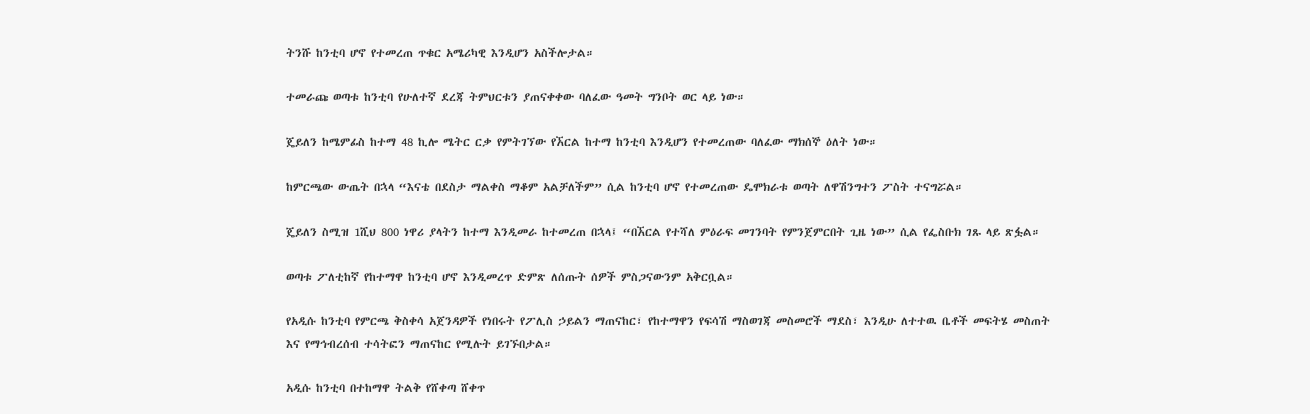ትንሹ ከንቲባ ሆኖ የተመረጠ ጥቁር አሜሪካዊ እንዲሆን አስችሎታል።

ተመራጩ ወጣቱ ከንቲባ የሁለተኛ ደረጃ ትምህርቱን ያጠናቀቀው ባለፈው ዓመት ግንቦት ወር ላይ ነው።

ጄይለን ከሜምፊስ ከተማ 48 ኪሎ ሜትር ርቃ የምትገኘው የኧርል ከተማ ከንቲባ እንዲሆን የተመረጠው ባለፈው ማክሰኞ ዕለት ነው።

ከምርጫው ውጤት በኋላ “እናቴ በደስታ ማልቀስ ማቆም አልቻለችም” ሲል ከንቲባ ሆኖ የተመረጠው ዴሞክራቱ ወጣት ለዋሽንግተን ፖስት ተናግሯል።

ጄይለን ስሚዝ 1ሺህ 800 ነዋሪ ያላትን ከተማ እንዲመራ ከተመረጠ በኋላ፤ “በኧርል የተሻለ ምዕራፍ መገንባት የምንጀምርበት ጊዜ ነው” ሲል የፌስቡክ ገጹ ላይ ጽፏል።

ወጣቱ ፖለቲከኛ የከተማዋ ከንቲባ ሆኖ እንዲመረጥ ድምጽ ለሰጡት ሰዎች ምስጋናውንም አቅርቧል።

የአዲሱ ከንቲባ የምርጫ ቅስቀሳ አጀንዳዎች የነበሩት የፖሊስ ኃይልን ማጠናከር፣ የከተማዋን የፍሳሽ ማስወገጃ መስመሮች ማደስ፣ እንዲሁ ለተተዉ ቤቶች መፍትሄ መስጠት እና የማኅብረሰብ ተሳትፎን ማጠናከር የሚሉት ይገኙበታል።

አዲሱ ከንቲባ በተከማዋ ትልቅ የሸቀጣ ሸቀጥ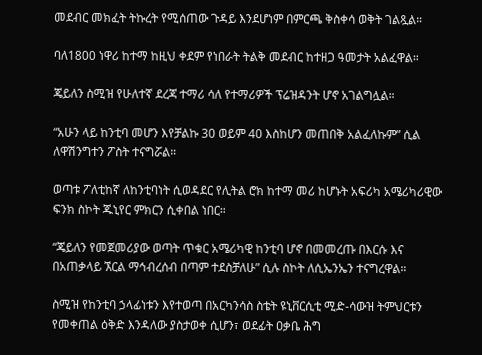መደብር መክፈት ትኩረት የሚሰጠው ጉዳይ እንደሆነም በምርጫ ቅስቀሳ ወቅት ገልጿል።

ባለ1800 ነዋሪ ከተማ ከዚህ ቀደም የነበራት ትልቅ መደብር ከተዘጋ ዓመታት አልፈዋል።

ጄይለን ስሚዝ የሁለተኛ ደረጃ ተማሪ ሳለ የተማሪዎች ፕሬዝዳንት ሆኖ አገልግሏል።

“አሁን ላይ ከንቲባ መሆን እየቻልኩ 30 ወይም 40 እስከሆን መጠበቅ አልፈለኩም” ሲል ለዋሽንግተን ፖስት ተናግሯል።

ወጣቱ ፖለቲከኛ ለከንቲባነት ሲወዳደር የሊትል ሮክ ከተማ መሪ ከሆኑት አፍሪካ አሜሪካሪዊው ፍንክ ስኮት ጁኒየር ምክርን ሲቀበል ነበር።

“ጄይለን የመጀመሪያው ወጣት ጥቁር አሜሪካዊ ከንቲባ ሆኖ በመመረጡ በእርሱ እና በአጠቃላይ ኧርል ማኅብረሰብ በጣም ተደስቻለሁ” ሲሉ ስኮት ለሲኤንኤን ተናግረዋል።

ስሚዝ የከንቲባ ኃላፊነቱን እየተወጣ በአርካንሳስ ስቴት ዩኒቨርሲቲ ሚድ-ሳውዝ ትምህርቱን የመቀጠል ዕቅድ እንዳለው ያስታወቀ ሲሆን፣ ወደፊት ዐቃቤ ሕግ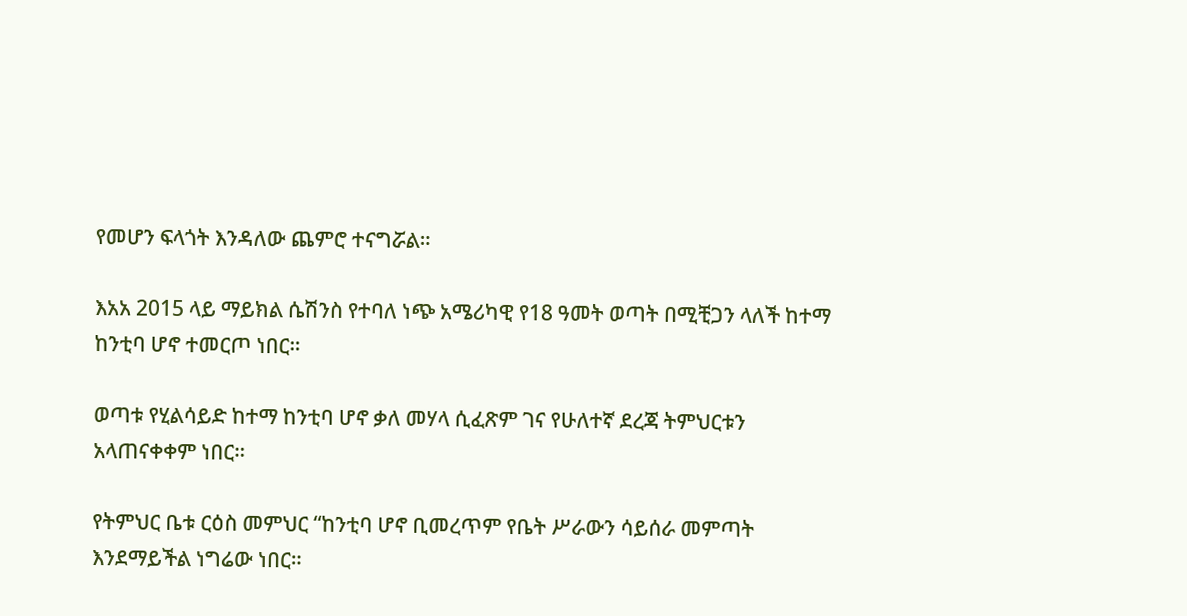የመሆን ፍላጎት እንዳለው ጨምሮ ተናግሯል።

እአአ 2015 ላይ ማይክል ሴሽንስ የተባለ ነጭ አሜሪካዊ የ18 ዓመት ወጣት በሚቺጋን ላለች ከተማ ከንቲባ ሆኖ ተመርጦ ነበር።

ወጣቱ የሂልሳይድ ከተማ ከንቲባ ሆኖ ቃለ መሃላ ሲፈጽም ገና የሁለተኛ ደረጃ ትምህርቱን አላጠናቀቀም ነበር።

የትምህር ቤቱ ርዕስ መምህር “ከንቲባ ሆኖ ቢመረጥም የቤት ሥራውን ሳይሰራ መምጣት እንደማይችል ነግሬው ነበር።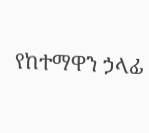የከተማዋን ኃላፊ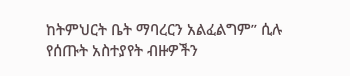ከትምህርት ቤት ማባረርን አልፈልግም” ሲሉ የሰጡት አስተያየት ብዙዎችን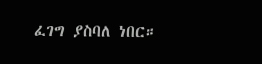ፈገግ ያስባለ ነበር።